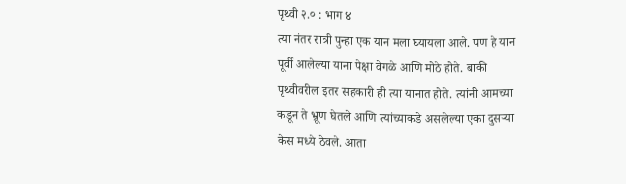पृथ्वी २.० : भाग ४
त्या नंतर रात्री पुन्हा एक यान मला घ्यायला आले. पण हे यान पूर्वी आलेल्या याना पेक्षा वेगळे आणि मोठे होते. बाकी पृथ्वीवरील इतर सहकारी ही त्या यानात होते. त्यांनी आमच्या कडून ते भ्रूण घेतले आणि त्यांच्याकडे असलेल्या एका दुसऱ्या केस मध्ये ठेवले. आता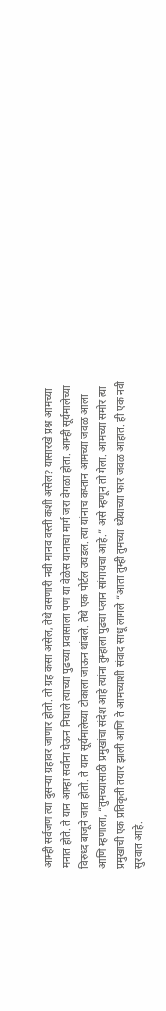आम्ही सर्वजण त्या दुसऱ्या ग्रहावर जाणार होतो. तो ग्रह कसा असेल, तेथे वसणारी नवी मानव वस्ती कशी असेल? यासारखे प्रश्न आमच्या मनात होते. ते यान आम्हा सर्वांना घेऊन निघाले त्याच्या पुढच्या प्रवासाला पण या वेळेस यानाचा मार्ग जरा वेगळा होता. आम्ही सूर्यमालेच्या विरुध्द बाजूने जात होतो. ते यान सूर्यमालेच्या टोकाला जाऊन थांबले. तेथे एक पोर्टल उघडल. त्या यांनाच कप्तान आमच्या जवळ आला आणि म्हणाला, “तुमच्यासाठी प्रमुखांचा संदेश आहे त्यांना तुम्हाला पुढचा प्लान सांगायचा आहे.” असे म्हणून तो गेला. आमच्या समोर त्या प्रमुखाची एक प्रतिकृती तयार झाली आणि ते आमच्याशी संवाद साधू लागले “आता तुम्ही तुमच्या ध्येयाच्या फार जवळ आहात. ही एक नवी सुरवात आहे.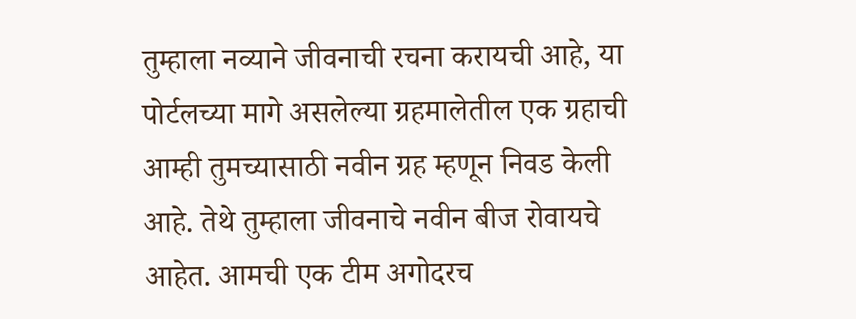तुम्हाला नव्याने जीवनाची रचना करायची आहे, या पोर्टलच्या मागे असलेल्या ग्रहमालेतील एक ग्रहाची आम्ही तुमच्यासाठी नवीन ग्रह म्हणून निवड केली आहे. तेथे तुम्हाला जीवनाचे नवीन बीज रोवायचे आहेत. आमची एक टीम अगोदरच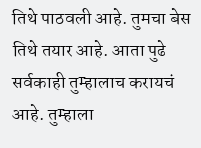तिथे पाठवली आहे. तुमचा बेस तिथे तयार आहे. आता पुढे सर्वकाही तुम्हालाच करायचं आहे. तुम्हाला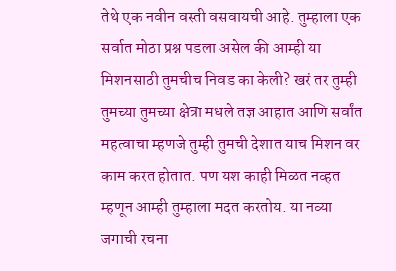तेथे एक नवीन वस्ती वसवायची आहे. तुम्हाला एक सर्वात मोठा प्रश्न पडला असेल की आम्ही या मिशनसाठी तुमचीच निवड का केली? खरं तर तुम्ही तुमच्या तुमच्या क्षेत्रा मधले तज्ञ आहात आणि सर्वांत महत्वाचा म्हणजे तुम्ही तुमची देशात याच मिशन वर काम करत होतात. पण यश काही मिळत नव्हत म्हणून आम्ही तुम्हाला मदत करतोय. या नव्या जगाची रचना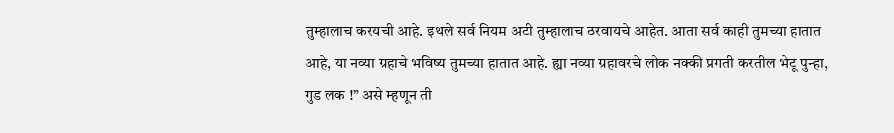तुम्हालाच करयची आहे. इथले सर्व नियम अटी तुम्हालाच ठरवायचे आहेत. आता सर्व काही तुमच्या हातात आहे, या नव्या ग्रहाचे भविष्य तुमच्या हातात आहे. ह्या नव्या ग्रहावरचे लोक नक्की प्रगती करतील भेटू पुन्हा, गुड लक !” असे म्हणून ती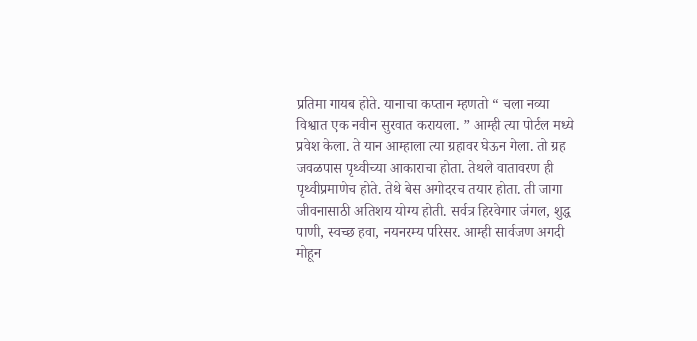प्रतिमा गायब होते. यानाचा कप्तान म्हणतो “ चला नव्या विश्वात एक नवीन सुरवात करायला. ” आम्ही त्या पोर्टल मध्ये प्रवेश केला. ते यान आम्हाला त्या ग्रहावर घेऊन गेला. तो ग्रह जवळपास पृथ्वीच्या आकाराचा होता. तेथले वातावरण ही पृथ्वीप्रमाणेच होते. तेथे बेस अगोदरच तयार होता. ती जागा जीवनासाठी अतिशय योग्य होती. सर्वत्र हिरवेगार जंगल, शुद्ध पाणी, स्वच्छ हवा, नयनरम्य परिसर. आम्ही सार्वजण अगदी मोहून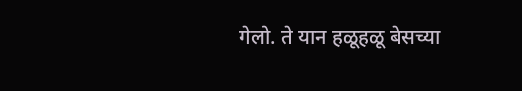गेलो. ते यान हळूहळू बेसच्या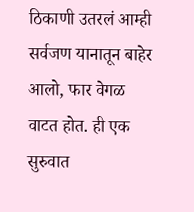ठिकाणी उतरलं आम्ही सर्वजण यानातून बाहेर आलो, फार वेगळ वाटत होत. ही एक सुरुवात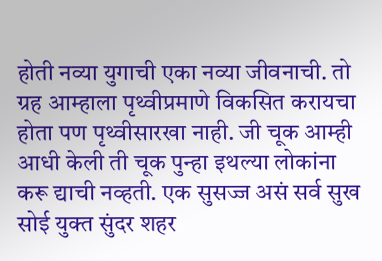होती नव्या युगाची एका नव्या जीवनाची. तो ग्रह आम्हाला पृथ्वीप्रमाणे विकसित करायचा होता पण पृथ्वीसारखा नाही. जी चूक आम्ही आधी केली ती चूक पुन्हा इथल्या लोकांना करू द्याची नव्हती. एक सुसज्ज असं सर्व सुख सोई युक्त सुंदर शहर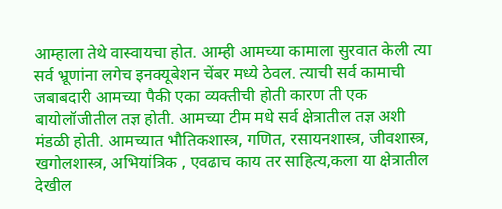आम्हाला तेथे वास्वायचा होत. आम्ही आमच्या कामाला सुरवात केली त्या सर्व भ्रूणांना लगेच इनक्यूबेशन चेंबर मध्ये ठेवल. त्याची सर्व कामाची जबाबदारी आमच्या पैकी एका व्यक्तीची होती कारण ती एक बायोलॉजीतील तज्ञ होती. आमच्या टीम मधे सर्व क्षेत्रातील तज्ञ अशी मंडळी होती. आमच्यात भौतिकशास्त्र, गणित, रसायनशास्त्र, जीवशास्त्र, खगोलशास्त्र, अभियांत्रिक , एवढाच काय तर साहित्य,कला या क्षेत्रातील देखील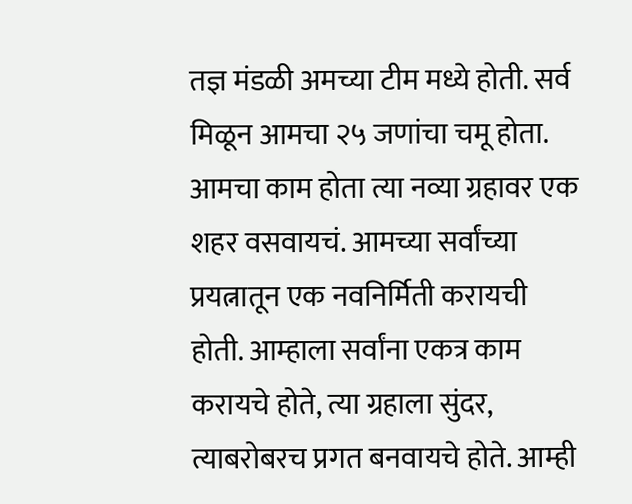तज्ञ मंडळी अमच्या टीम मध्ये होती. सर्व मिळून आमचा २५ जणांचा चमू होता. आमचा काम होता त्या नव्या ग्रहावर एक शहर वसवायचं. आमच्या सर्वांच्या प्रयत्नातून एक नवनिर्मिती करायची होती. आम्हाला सर्वांना एकत्र काम करायचे होते, त्या ग्रहाला सुंदर, त्याबरोबरच प्रगत बनवायचे होते. आम्ही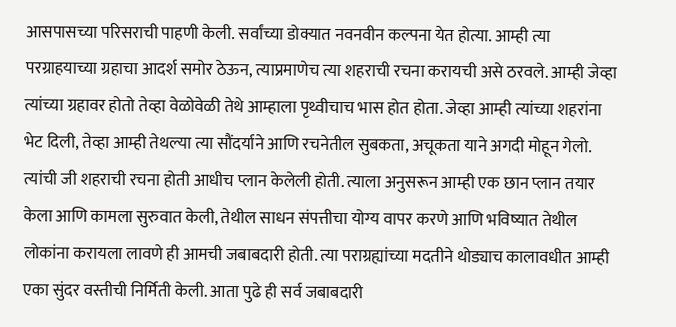आसपासच्या परिसराची पाहणी केली. सर्वांच्या डोक्यात नवनवीन कल्पना येत होत्या. आम्ही त्या परग्राहयाच्या ग्रहाचा आदर्श समोर ठेऊन, त्याप्रमाणेच त्या शहराची रचना करायची असे ठरवले. आम्ही जेव्हा त्यांच्या ग्रहावर होतो तेव्हा वेळोवेळी तेथे आम्हाला पृथ्वीचाच भास होत होता. जेव्हा आम्ही त्यांच्या शहरांना भेट दिली, तेव्हा आम्ही तेथल्या त्या सौंदर्याने आणि रचनेतील सुबकता, अचूकता याने अगदी मोहून गेलो. त्यांची जी शहराची रचना होती आधीच प्लान केलेली होती. त्याला अनुसरून आम्ही एक छान प्लान तयार केला आणि कामला सुरुवात केली, तेथील साधन संपत्तीचा योग्य वापर करणे आणि भविष्यात तेथील लोकांना करायला लावणे ही आमची जबाबदारी होती. त्या पराग्रह्यांच्या मदतीने थोड्याच कालावधीत आम्ही एका सुंदर वस्तीची निर्मिती केली. आता पुढे ही सर्व जबाबदारी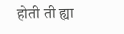होती ती ह्या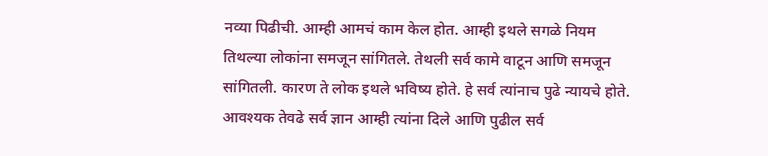नव्या पिढीची. आम्ही आमचं काम केल होत. आम्ही इथले सगळे नियम तिथल्या लोकांना समजून सांगितले. तेथली सर्व कामे वाटून आणि समजून सांगितली. कारण ते लोक इथले भविष्य होते. हे सर्व त्यांनाच पुढे न्यायचे होते. आवश्यक तेवढे सर्व ज्ञान आम्ही त्यांना दिले आणि पुढील सर्व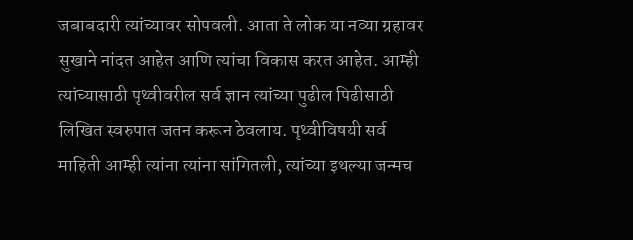जबाबदारी त्यांच्यावर सोपवली. आता ते लोक या नव्या ग्रहावर सुखाने नांदत आहेत आणि त्यांचा विकास करत आहेत. आम्ही त्यांच्यासाठी पृथ्वीवरील सर्व ज्ञान त्यांच्या पुढील पिढीसाठी लिखित स्वरुपात जतन करून ठेवलाय. पृथ्वीविषयी सर्व माहिती आम्ही त्यांना त्यांना सांगितली, त्यांच्या इथल्या जन्मच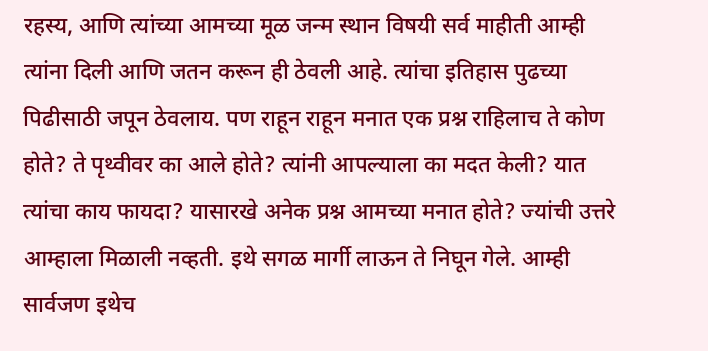रहस्य, आणि त्यांच्या आमच्या मूळ जन्म स्थान विषयी सर्व माहीती आम्ही त्यांना दिली आणि जतन करून ही ठेवली आहे. त्यांचा इतिहास पुढच्या पिढीसाठी जपून ठेवलाय. पण राहून राहून मनात एक प्रश्न राहिलाच ते कोण होते? ते पृथ्वीवर का आले होते? त्यांनी आपल्याला का मदत केली? यात त्यांचा काय फायदा? यासारखे अनेक प्रश्न आमच्या मनात होते? ज्यांची उत्तरे आम्हाला मिळाली नव्हती. इथे सगळ मार्गी लाऊन ते निघून गेले. आम्ही सार्वजण इथेच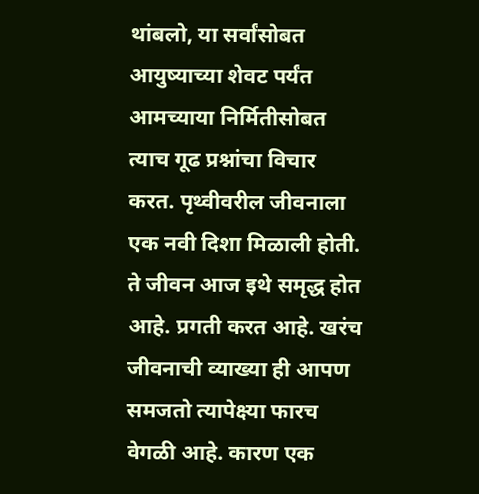थांबलो, या सर्वांसोबत आयुष्याच्या शेवट पर्यंत आमच्याया निर्मितीसोबत त्याच गूढ प्रश्नांचा विचार करत. पृथ्वीवरील जीवनाला एक नवी दिशा मिळाली होती. ते जीवन आज इथे समृद्ध होत आहे. प्रगती करत आहे. खरंच जीवनाची व्याख्या ही आपण समजतो त्यापेक्ष्या फारच वेगळी आहे. कारण एक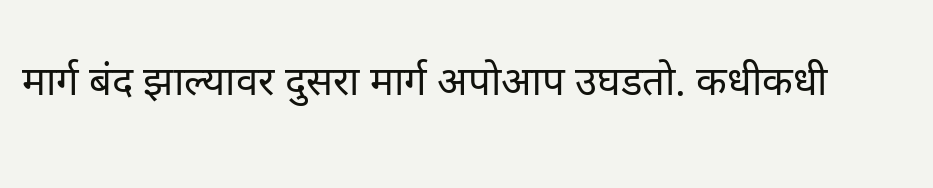मार्ग बंद झाल्यावर दुसरा मार्ग अपोआप उघडतो. कधीकधी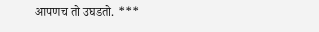आपणच तो उघडतो. ***